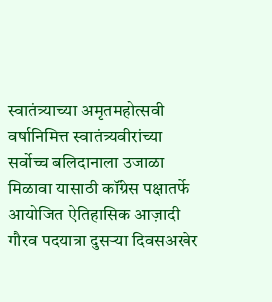स्वातंत्र्याच्या अमृतमहोत्सवी वर्षानिमित्त स्वातंत्र्यवीरांच्या सर्वोच्च बलिदानाला उजाळा मिळावा यासाठी कॉंग्रेस पक्षातर्फे आयोजित ऐतिहासिक आज़ादी गौरव पदयात्रा दुसऱ्या दिवसअखेर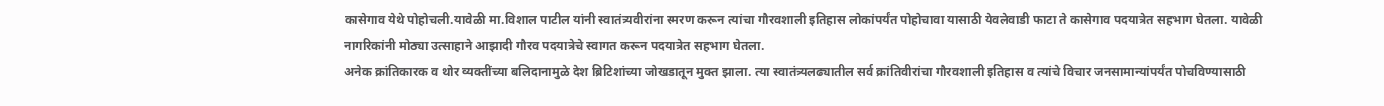कासेगाव येथे पोहोचली.यावेळी मा.विशाल पाटील यांनी स्वातंत्र्यवीरांना स्मरण करून त्यांचा गौरवशाली इतिहास लोकांपर्यंत पोहोचावा यासाठी येवलेवाडी फाटा ते कासेगाव पदयात्रेत सहभाग घेतला. यावेळी नागरिकांनी मोठ्या उत्साहाने आझादी गौरव पदयात्रेचे स्वागत करून पदयात्रेत सहभाग घेतला.
अनेक क्रांतिकारक व थोर व्यक्तींच्या बलिदानामुळे देश ब्रिटिशांच्या जोखडातून मुक्त झाला. त्या स्वातंत्र्यलढ्यातील सर्व क्रांतिवीरांचा गौरवशाली इतिहास व त्यांचे विचार जनसामान्यांपर्यंत पोचविण्यासाठी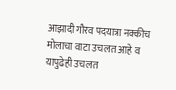आझादी गौरव पदयात्रा नक्कीच मोलाचा वाटा उचलत आहे व यापुढेही उचलत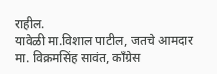राहील.
यावेळी मा.विशाल पाटील, जतचे आमदार मा. विक्रमसिंह सावंत, काँग्रेस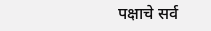पक्षाचे सर्व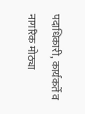पदाधिकारी, कार्यकर्ते व नागरिक मोठ्या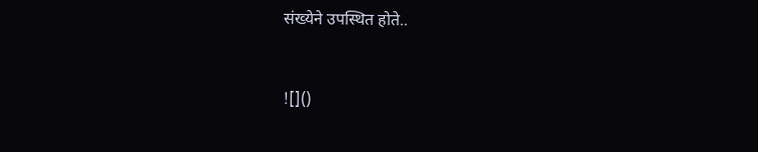संख्येने उपस्थित होते..



![]()